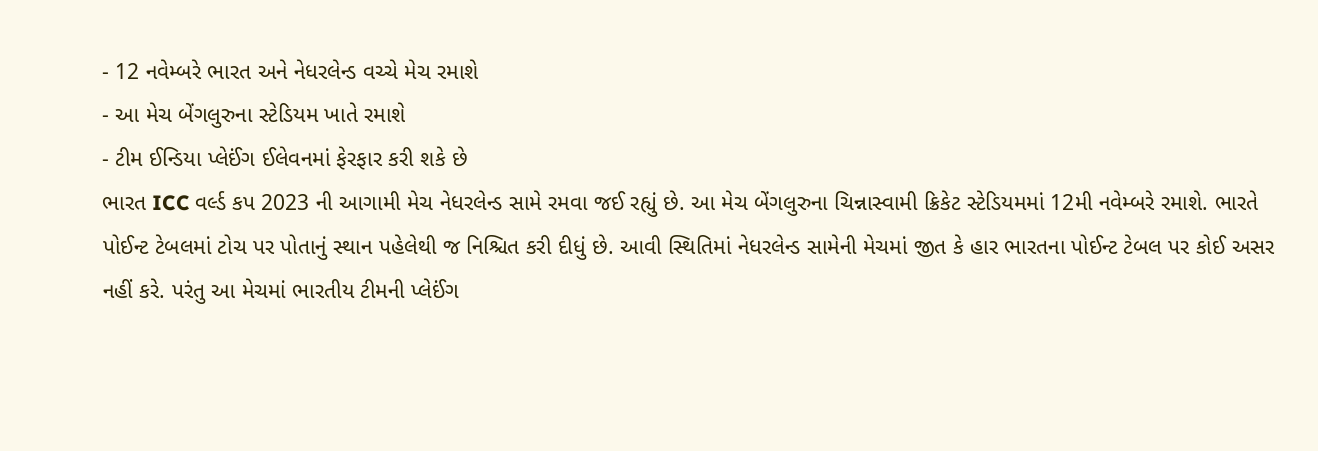- 12 નવેમ્બરે ભારત અને નેધરલેન્ડ વચ્ચે મેચ રમાશે
- આ મેચ બેંગલુરુના સ્ટેડિયમ ખાતે રમાશે
- ટીમ ઈન્ડિયા પ્લેઈંગ ઈલેવનમાં ફેરફાર કરી શકે છે
ભારત ICC વર્લ્ડ કપ 2023 ની આગામી મેચ નેધરલેન્ડ સામે રમવા જઈ રહ્યું છે. આ મેચ બેંગલુરુના ચિન્નાસ્વામી ક્રિકેટ સ્ટેડિયમમાં 12મી નવેમ્બરે રમાશે. ભારતે પોઈન્ટ ટેબલમાં ટોચ પર પોતાનું સ્થાન પહેલેથી જ નિશ્ચિત કરી દીધું છે. આવી સ્થિતિમાં નેધરલેન્ડ સામેની મેચમાં જીત કે હાર ભારતના પોઈન્ટ ટેબલ પર કોઈ અસર નહીં કરે. પરંતુ આ મેચમાં ભારતીય ટીમની પ્લેઈંગ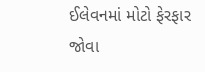ઈલેવનમાં મોટો ફેરફાર જોવા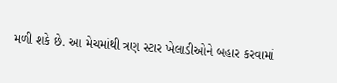મળી શકે છે. આ મેચમાંથી ત્રણ સ્ટાર ખેલાડીઓને બહાર કરવામાં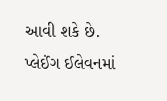આવી શકે છે.
પ્લેઈંગ ઈલેવનમાં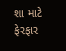શા માટે ફેરફાર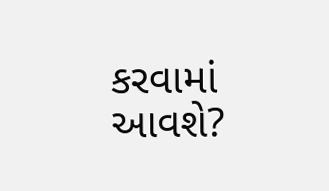કરવામાં આવશે?